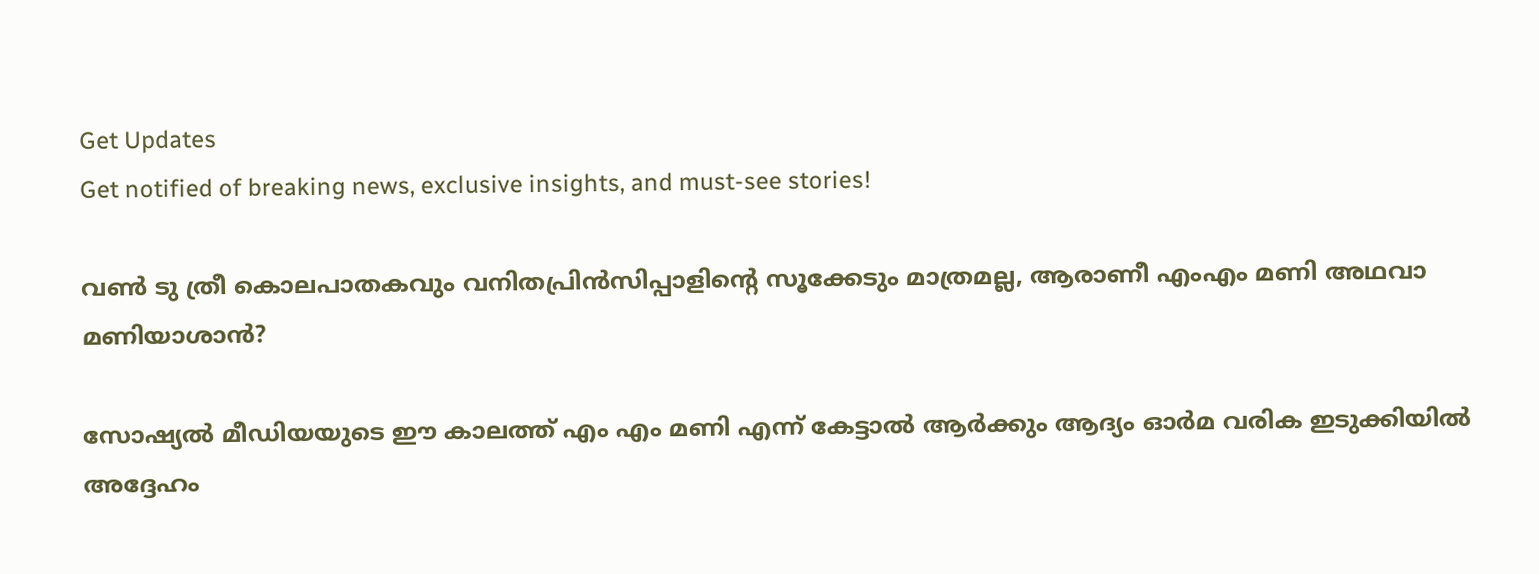Get Updates
Get notified of breaking news, exclusive insights, and must-see stories!

വണ്‍ ടു ത്രീ കൊലപാതകവും വനിതപ്രിന്‍സിപ്പാളിന്റെ സൂക്കേടും മാത്രമല്ല, ആരാണീ എംഎം മണി അഥവാ മണിയാശാന്‍?

സോഷ്യല്‍ മീഡിയയുടെ ഈ കാലത്ത് എം എം മണി എന്ന് കേട്ടാല്‍ ആര്‍ക്കും ആദ്യം ഓര്‍മ വരിക ഇടുക്കിയില്‍ അദ്ദേഹം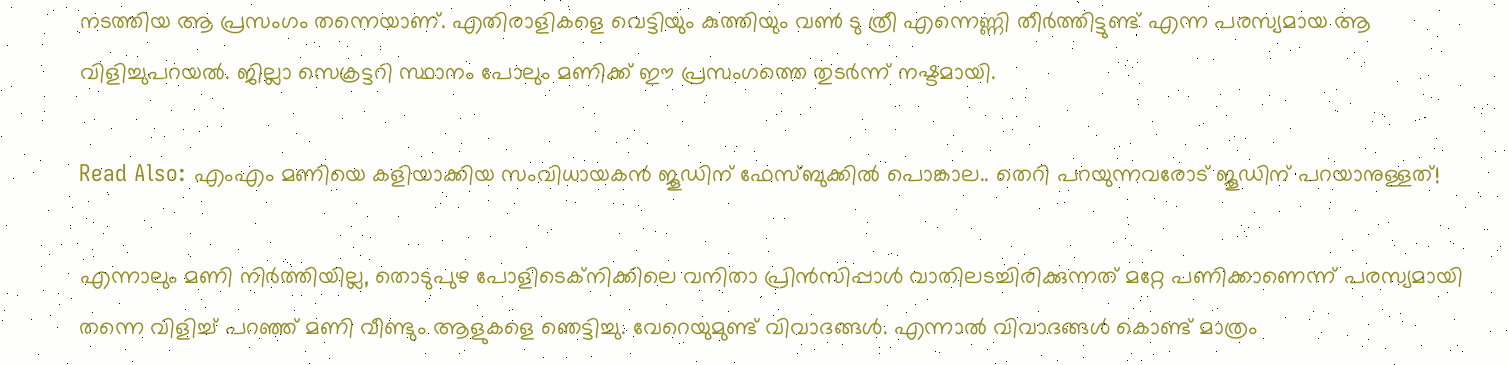നടത്തിയ ആ പ്രസംഗം തന്നെയാണ്. എതിരാളികളെ വെട്ടിയും കുത്തിയും വണ്‍ ടു ത്രീ എന്നെണ്ണി തീര്‍ത്തിട്ടുണ്ട് എന്ന പരസ്യമായ ആ വിളിച്ചുപറയല്‍. ജില്ലാ സെക്രട്ടറി സ്ഥാനം പോലും മണിക്ക് ഈ പ്രസംഗത്തെ തുടര്‍ന്ന് നഷ്ടമായി.

Read Also: എംഎം മണിയെ കളിയാക്കിയ സംവിധായകന്‍ ജൂഡിന് ഫേസ്ബുക്കിൽ പൊങ്കാല.. തെറി പറയുന്നവരോട് ജൂഡിന് പറയാനുള്ളത്!

എന്നാലും മണി നിര്‍ത്തിയില്ല, തൊടുപുഴ പോളിടെക്‌നിക്കിലെ വനിതാ പ്രിന്‍സിപ്പാള്‍ വാതിലടച്ചിരിക്കുന്നത് മറ്റേ പണിക്കാണെന്ന് പരസ്യമായി തന്നെ വിളിച്ച് പറഞ്ഞ് മണി വീണ്ടും ആളുകളെ ഞെട്ടിച്ചു. വേറെയുമുണ്ട് വിവാദങ്ങള്‍. എന്നാല്‍ വിവാദങ്ങള്‍ കൊണ്ട് മാത്രം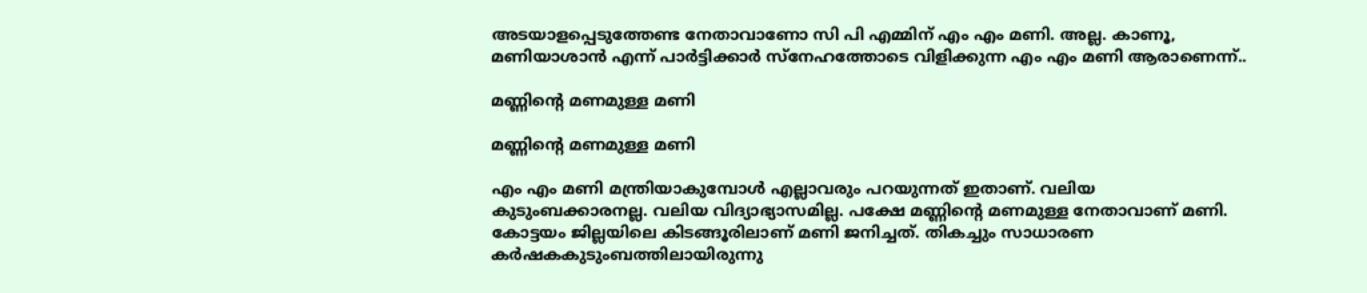അടയാളപ്പെടുത്തേണ്ട നേതാവാണോ സി പി എമ്മിന് എം എം മണി. അല്ല. കാണൂ, മണിയാശാന്‍ എന്ന് പാര്‍ട്ടിക്കാര്‍ സ്‌നേഹത്തോടെ വിളിക്കുന്ന എം എം മണി ആരാണെന്ന്..

മണ്ണിന്റെ മണമുള്ള മണി

മണ്ണിന്റെ മണമുള്ള മണി

എം എം മണി മന്ത്രിയാകുമ്പോള്‍ എല്ലാവരും പറയുന്നത് ഇതാണ്. വലിയ കുടുംബക്കാരനല്ല. വലിയ വിദ്യാഭ്യാസമില്ല. പക്ഷേ മണ്ണിന്റെ മണമുള്ള നേതാവാണ് മണി. കോട്ടയം ജില്ലയിലെ കിടങ്ങൂരിലാണ് മണി ജനിച്ചത്. തികച്ചും സാധാരണ കര്‍ഷകകുടുംബത്തിലായിരുന്നു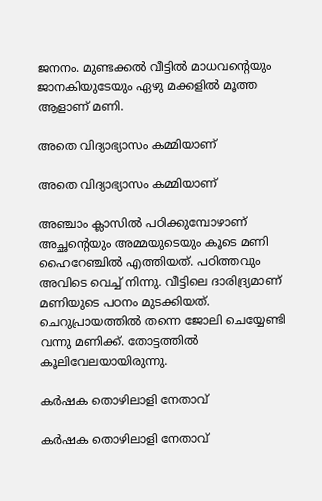ജനനം. മുണ്ടക്കല്‍ വീട്ടില്‍ മാധവന്റെയും ജാനകിയുടേയും ഏഴു മക്കളില്‍ മൂത്ത ആളാണ് മണി.

അതെ വിദ്യാഭ്യാസം കമ്മിയാണ്

അതെ വിദ്യാഭ്യാസം കമ്മിയാണ്

അഞ്ചാം ക്ലാസില്‍ പഠിക്കുമ്പോഴാണ് അച്ഛന്റെയും അമ്മയുടെയും കൂടെ മണി ഹൈറേഞ്ചില്‍ എത്തിയത്. പഠിത്തവും അവിടെ വെച്ച് നിന്നു. വീട്ടിലെ ദാരിദ്ര്യമാണ് മണിയുടെ പഠനം മുടക്കിയത്. ചെറുപ്രായത്തില്‍ തന്നെ ജോലി ചെയ്യേണ്ടി വന്നു മണിക്ക്. തോട്ടത്തില്‍ കൂലിവേലയായിരുന്നു.

കര്‍ഷക തൊഴിലാളി നേതാവ്

കര്‍ഷക തൊഴിലാളി നേതാവ്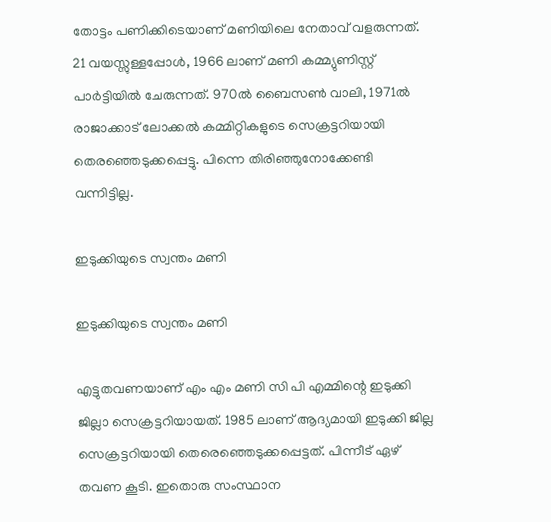തോട്ടം പണിക്കിടെയാണ് മണിയിലെ നേതാവ് വളരുന്നത്. 21 വയസ്സുള്ളപ്പോള്‍, 1966 ലാണ് മണി കമ്മ്യുണിസ്റ്റ് പാര്‍ട്ടിയില്‍ ചേരുന്നത്. 970ല്‍ ബൈസണ്‍ വാലി, 1971ല്‍ രാജാക്കാട് ലോക്കല്‍ കമ്മിറ്റികളുടെ സെക്രട്ടറിയായി തെരഞ്ഞെടുക്കപ്പെട്ടു. പിന്നെ തിരിഞ്ഞുനോക്കേണ്ടി വന്നിട്ടില്ല.

ഇടുക്കിയുടെ സ്വന്തം മണി

ഇടുക്കിയുടെ സ്വന്തം മണി

എട്ടുതവണയാണ് എം എം മണി സി പി എമ്മിന്റെ ഇടുക്കി ജില്ലാ സെക്രട്ടറിയായത്. 1985 ലാണ് ആദ്യമായി ഇടുക്കി ജില്ല സെക്രട്ടറിയായി തെരെഞ്ഞെടുക്കപ്പെട്ടത്. പിന്നീട് ഏഴ് തവണ കൂടി. ഇതൊരു സംസ്ഥാന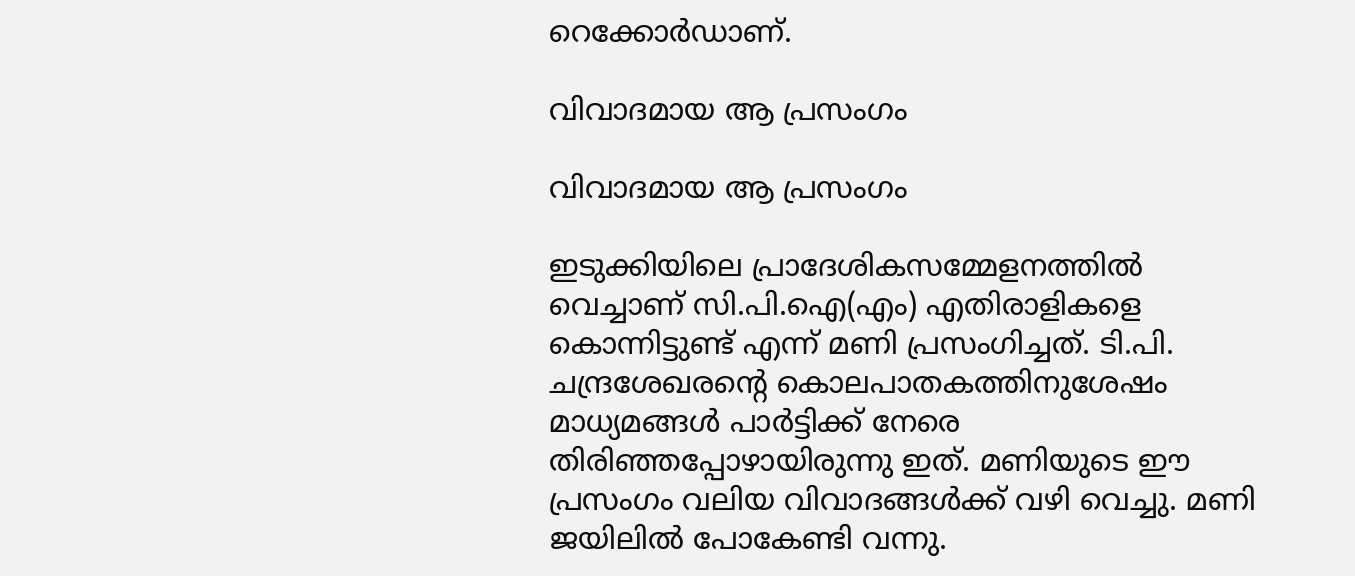റെക്കോര്‍ഡാണ്.

വിവാദമായ ആ പ്രസംഗം

വിവാദമായ ആ പ്രസംഗം

ഇടുക്കിയിലെ പ്രാദേശികസമ്മേളനത്തില്‍ വെച്ചാണ് സി.പി.ഐ(എം) എതിരാളികളെ കൊന്നിട്ടുണ്ട് എന്ന് മണി പ്രസംഗിച്ചത്. ടി.പി. ചന്ദ്രശേഖരന്റെ കൊലപാതകത്തിനുശേഷം മാധ്യമങ്ങള്‍ പാര്‍ട്ടിക്ക് നേരെ തിരിഞ്ഞപ്പോഴായിരുന്നു ഇത്. മണിയുടെ ഈ പ്രസംഗം വലിയ വിവാദങ്ങള്‍ക്ക് വഴി വെച്ചു. മണി ജയിലില്‍ പോകേണ്ടി വന്നു.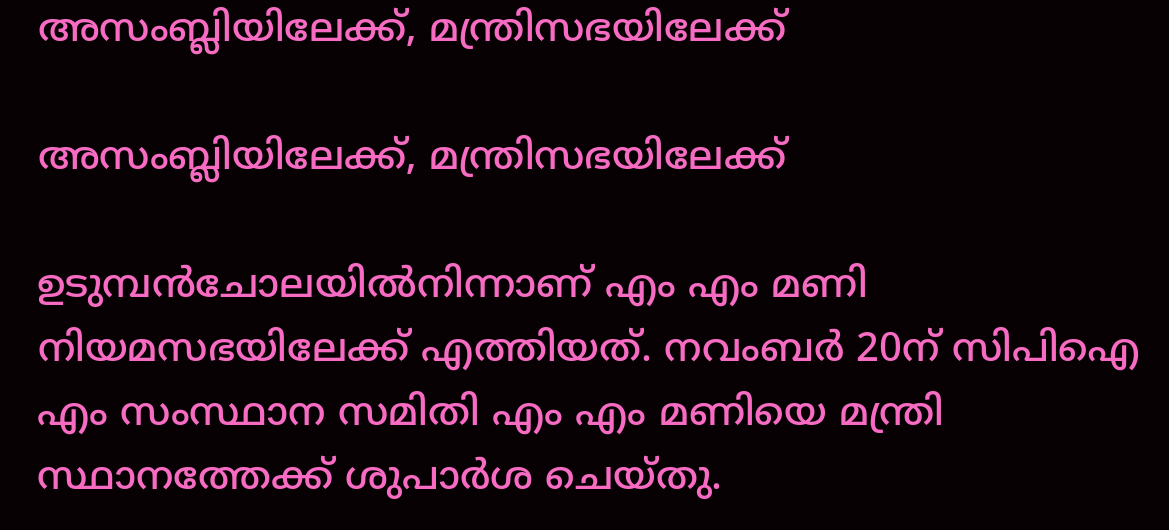അസംബ്ലിയിലേക്ക്, മന്ത്രിസഭയിലേക്ക്

അസംബ്ലിയിലേക്ക്, മന്ത്രിസഭയിലേക്ക്

ഉടുമ്പന്‍ചോലയില്‍നിന്നാണ് എം എം മണി നിയമസഭയിലേക്ക് എത്തിയത്. നവംബര്‍ 20ന് സിപിഐ എം സംസ്ഥാന സമിതി എം എം മണിയെ മന്ത്രി സ്ഥാനത്തേക്ക് ശുപാര്‍ശ ചെയ്തു.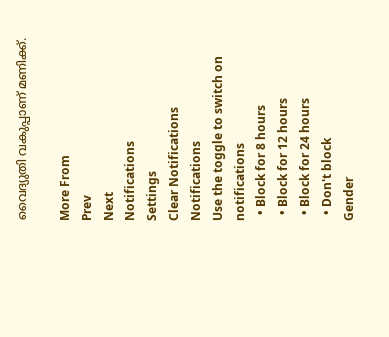വൈദ്യുതി വകുപ്പാണ് മണിക്ക്.

More From
Prev
Next
Notifications
Settings
Clear Notifications
Notifications
Use the toggle to switch on notifications
  • Block for 8 hours
  • Block for 12 hours
  • Block for 24 hours
  • Don't block
Gender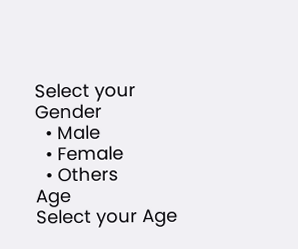Select your Gender
  • Male
  • Female
  • Others
Age
Select your Age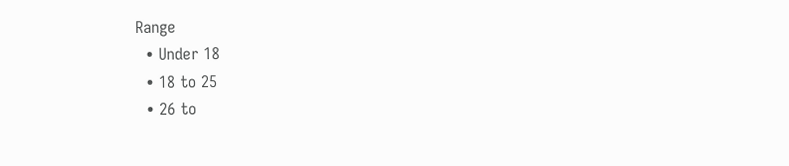Range
  • Under 18
  • 18 to 25
  • 26 to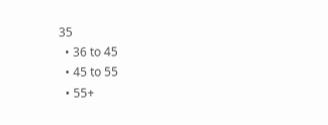35
  • 36 to 45
  • 45 to 55
  • 55+